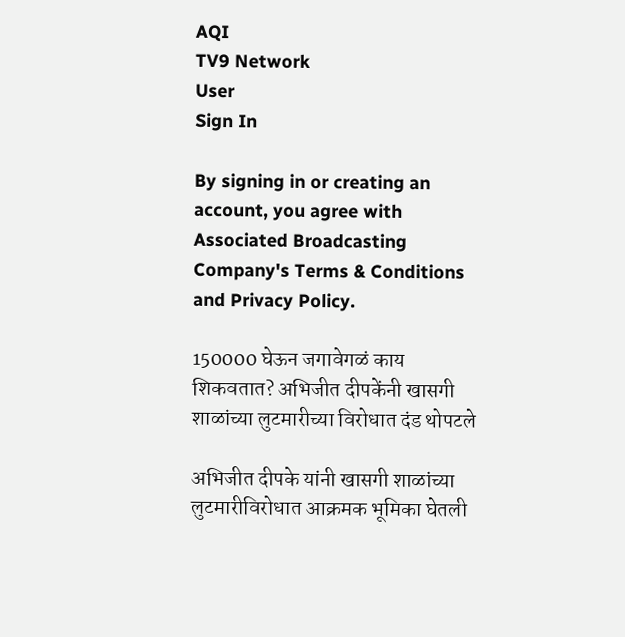AQI
TV9 Network
User
Sign In

By signing in or creating an account, you agree with Associated Broadcasting Company's Terms & Conditions and Privacy Policy.

150000 घेऊन जगावेगळं काय शिकवतात? अभिजीत दीपकेंनी खासगी शाळांच्या लुटमारीच्या विरोधात दंड थोपटले

अभिजीत दीपके यांनी खासगी शाळांच्या लुटमारीविरोधात आक्रमक भूमिका घेतली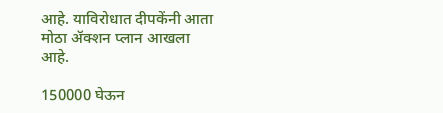आहे. याविरोधात दीपकेंनी आता मोठा ॲक्शन प्लान आखला आहे.

150000 घेऊन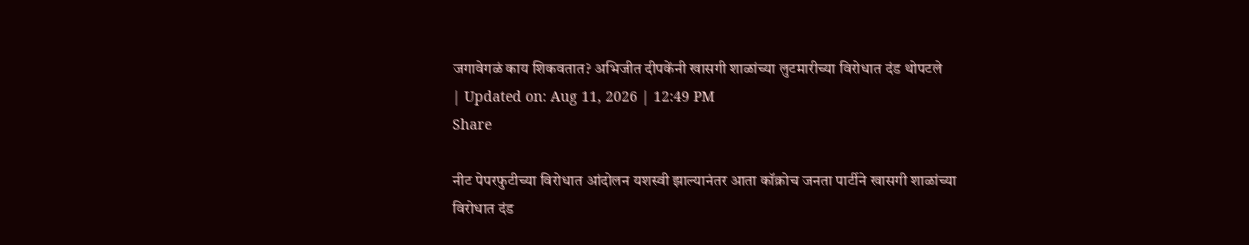जगावेगळं काय शिकवतात? अभिजीत दीपकेंनी खासगी शाळांच्या लुटमारीच्या विरोधात दंड थोपटले
| Updated on: Aug 11, 2026 | 12:49 PM
Share

नीट पेपरफुटीच्या विरोधात आंदोलन यशस्वी झाल्यानंतर आता कॉक्रोच जनता पार्टीने खासगी शाळांच्या विरोधात दंड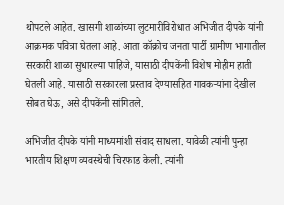थोपटले आहेत. खासगी शाळांच्या लुटमारीविरोधात अभिजीत दीपके यांनी आक्रमक पवित्रा घेतला आहे. आता कॉक्रोच जनता पार्टी ग्रामीण भागातील सरकारी शाळा सुधारल्या पाहिजे, यासाठी दीपकेंनी विशेष मोहीम हाती घेतली आहे. यासाठी सरकारला प्रस्ताव देण्यासहित गावकऱ्यांना देखील सोबत घेऊ, असे दीपकेंनी सांगितले.

अभिजीत दीपके यांनी माध्यमांशी संवाद साधला. यावेळी त्यांनी पुन्हा भारतीय शिक्षण व्यवस्थेची चिरफाड केली. त्यांनी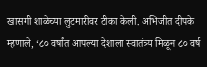खासगी शाळेच्या लुटमारीवर टीका केली. अभिजीत दीपके म्हणाले, ‘८० वर्षांत आपल्या देशाला स्वातंत्र्य मिळून ८० वर्ष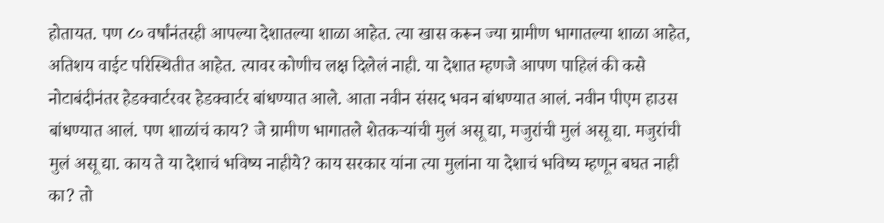होतायत. पण ८० वर्षांनंतरही आपल्या देशातल्या शाळा आहेत. त्या खास करून ज्या ग्रामीण भागातल्या शाळा आहेत, अतिशय वाईट परिस्थितीत आहेत. त्यावर कोणीच लक्ष दिलेलं नाही. या देशात म्हणजे आपण पाहिलं की कसे नोटाबंदीनंतर हेडक्वार्टरवर हेडक्वार्टर बांधण्यात आले. आता नवीन संसद भवन बांधण्यात आलं. नवीन पीएम हाउस बांधण्यात आलं. पण शाळांचं काय? जे ग्रामीण भागातले शेतकऱ्यांची मुलं असू द्या, मजुरांची मुलं असू द्या. मजुरांची मुलं असू द्या. काय ते या देशाचं भविष्य नाहीये? काय सरकार यांना त्या मुलांना या देशाचं भविष्य म्हणून बघत नाही का? तो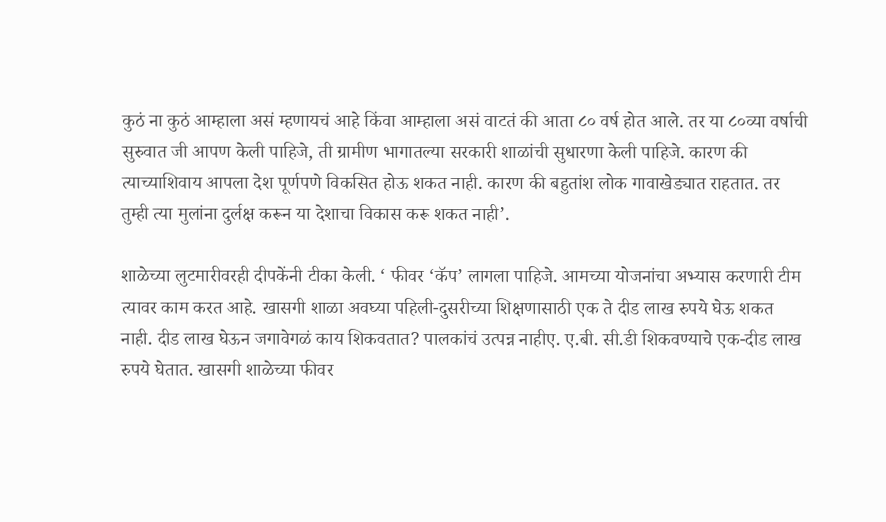कुठं ना कुठं आम्हाला असं म्हणायचं आहे किंवा आम्हाला असं वाटतं की आता ८० वर्ष होत आले. तर या ८०व्या वर्षाची सुरुवात जी आपण केली पाहिजे, ती ग्रामीण भागातल्या सरकारी शाळांची सुधारणा केली पाहिजे. कारण की त्याच्याशिवाय आपला देश पूर्णपणे विकसित होऊ शकत नाही. कारण की बहुतांश लोक गावाखेड्यात राहतात. तर तुम्ही त्या मुलांना दुर्लक्ष करून या देशाचा विकास करू शकत नाही’.

शाळेच्या लुटमारीवरही दीपकेंनी टीका केली. ‘ फीवर ‘कॅप’ लागला पाहिजे. आमच्या योजनांचा अभ्यास करणारी टीम त्यावर काम करत आहे. खासगी शाळा अवघ्या पहिली-दुसरीच्या शिक्षणासाठी एक ते दीड लाख रुपये घेऊ शकत नाही. दीड लाख घेऊन जगावेगळं काय शिकवतात? पालकांचं उत्पन्न नाहीए. ए.बी. सी.डी शिकवण्याचे एक-दीड लाख रुपये घेतात. खासगी शाळेच्या फीवर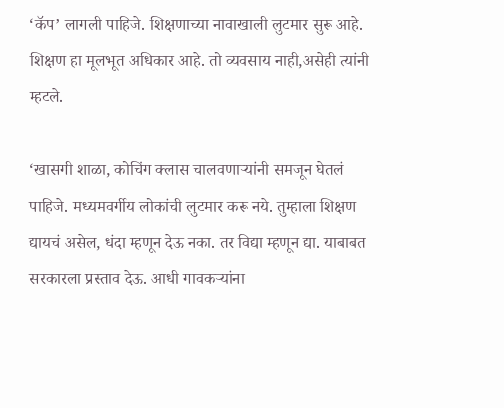‘कॅप’ लागली पाहिजे. शिक्षणाच्या नावाखाली लुटमार सुरू आहे. शिक्षण हा मूलभूत अधिकार आहे. तो व्यवसाय नाही,असेही त्यांनी म्हटले.

‘खासगी शाळा, कोचिंग क्लास चालवणाऱ्यांनी समजून घेतलं पाहिजे. मध्यमवर्गीय लोकांची लुटमार करू नये. तुम्हाला शिक्षण द्यायचं असेल, धंदा म्हणून देऊ नका. तर विद्या म्हणून द्या. याबाबत सरकारला प्रस्ताव देऊ. आधी गावकऱ्यांना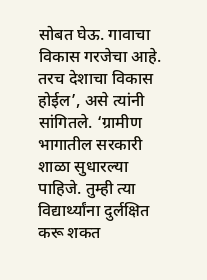सोबत घेऊ. गावाचा विकास गरजेचा आहे. तरच देशाचा विकास होईल’, असे त्यांनी सांगितले. ‘ग्रामीण भागातील सरकारी शाळा सुधारल्या पाहिजे. तुम्ही त्या विद्यार्थ्यांना दुर्लक्षित करू शकत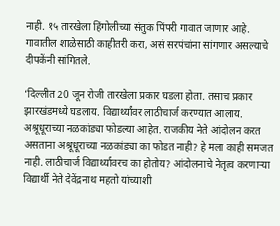नाही. १५ तारखेला हिंगोलीच्या संतुक पिंपरी गावात जाणार आहे. गावातील शाळेसाठी काहीतरी करा, असं सरपंचांना सांगणार असल्याचे दीपकेंनी सांगितले.

‘दिल्लीत 20 जून रोजी तारखेला प्रकार घडला होता. तसाच प्रकार झारखंडमध्ये घडलाय. विद्यार्थ्यांवर लाठीचार्ज करण्यात आलाय. अश्रूधूराच्या नळकांड्या फोडल्या आहेत. राजकीय नेते आंदोलन करत असताना अश्रूधूराच्या नळकांड्या का फोडत नाही? हे मला काही समजत नाही. लाठीचार्ज विद्यार्थ्यावरच का होतोय? आंदोलनाचे नेतृत्व करणाऱ्या विद्यार्थी नेते देवेंद्रनाथ महतो यांच्याशी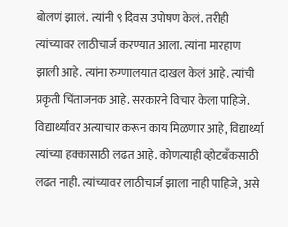बोलणं झालं. त्यांनी ९ दिवस उपोषण केलं. तरीही त्यांच्यावर लाठीचार्ज करण्यात आला. त्यांना मारहाण झाली आहे. त्यांना रुग्णालयात दाखल केलं आहे. त्यांची प्रकृती चिंताजनक आहे. सरकारने विचार केला पाहिजे. विद्यार्थ्यांवर अत्याचार करून काय मिळणार आहे, विद्यार्थ्या त्यांच्या हक्कासाठी लढत आहे. कोणत्याही व्होटबँकसाठी लढत नाही. त्यांच्यावर लाठीचार्ज झाला नाही पाहिजे, असे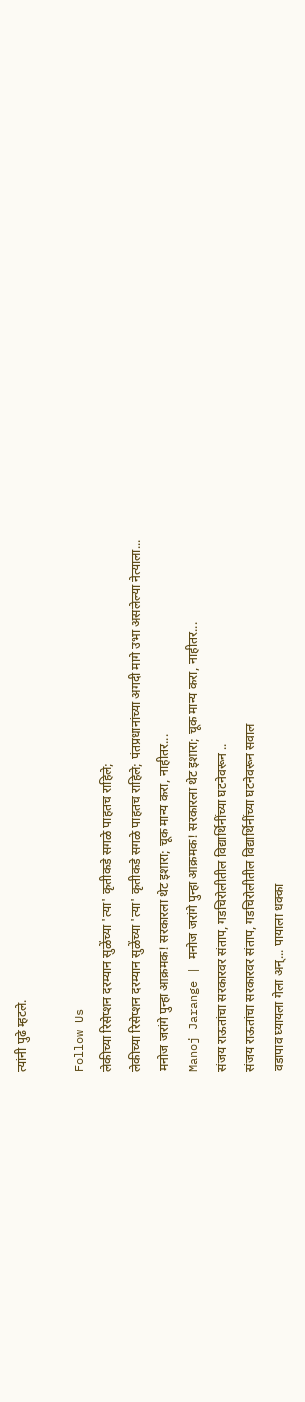त्यांनी पुढे म्हटले.

Follow Us
लेकीच्या रिसेप्शन दरम्यान सुळेंच्या 'त्या' कृतीकडे सगळे पाहतच राहिले;
लेकीच्या रिसेप्शन दरम्यान सुळेंच्या 'त्या' कृतीकडे सगळे पाहतच राहिले; पंतप्रधानांच्या अगदी मागे उभा असलेल्या नेत्याला...
मनोज जरांगे पुन्हा आक्रमक! सरकारला थेट इशारा; चूक मान्य करा, नाहीतर...
Manoj Jarange | मनोज जरांगे पुन्हा आक्रमक! सरकारला थेट इशारा; चूक मान्य करा, नाहीतर...
संजय राऊतांचा सरकारवर संताप, गडचिरोलीतील विद्यार्थिनींच्या घटनेवरून ..
संजय राऊतांचा सरकारवर संताप, गडचिरोलीतील विद्यार्थिनींच्या घटनेवरून सवाल
वडापाव घ्यायला गेला अन्... पायाला धक्का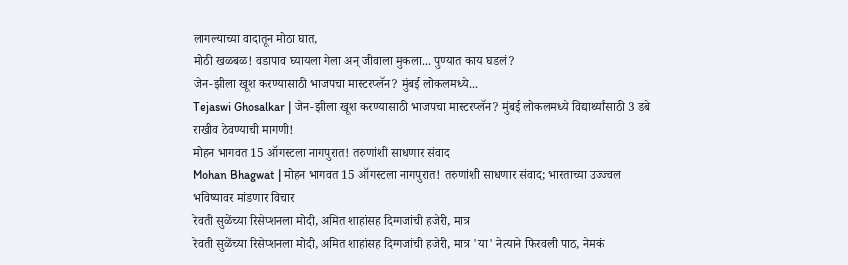लागल्याच्या वादातून मोठा घात,
मोठी खळबळ! वडापाव घ्यायला गेला अन् जीवाला मुकला... पुण्यात काय घडलं?
जेन-झीला खूश करण्यासाठी भाजपचा मास्टरप्लॅन? मुंबई लोकलमध्ये...
Tejaswi Ghosalkar | जेन-झीला खूश करण्यासाठी भाजपचा मास्टरप्लॅन? मुंबई लोकलमध्ये विद्यार्थ्यांसाठी 3 डबे राखीव ठेवण्याची मागणी!
मोहन भागवत 15 ऑगस्टला नागपुरात! तरुणांशी साधणार संवाद
Mohan Bhagwat | मोहन भागवत 15 ऑगस्टला नागपुरात! तरुणांशी साधणार संवाद; भारताच्या उज्ज्वल भविष्यावर मांडणार विचार
रेवती सुळेंच्या रिसेप्शनला मोदी, अमित शाहांसह दिग्गजांची हजेरी, मात्र
रेवती सुळेंच्या रिसेप्शनला मोदी, अमित शाहांसह दिग्गजांची हजेरी, मात्र 'या' नेत्याने फिरवली पाठ, नेमकं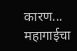कारण...
महागाईचा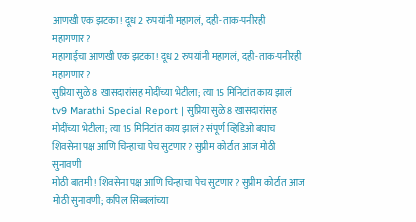आणखी एक झटका! दूध 2 रुपयांनी महागलं, दही-ताक-पनीरही महागणार?
महागाईचा आणखी एक झटका! दूध 2 रुपयांनी महागलं, दही-ताक-पनीरही महागणार?
सुप्रिया सुळे 8 खासदारांसह मोदींच्या भेटीला; त्या 15 मिनिटांत काय झालं
tv9 Marathi Special Report | सुप्रिया सुळे 8 खासदारांसह मोदींच्या भेटीला; त्या 15 मिनिटांत काय झालं? संपूर्ण व्हिडिओ बघाच
शिवसेना पक्ष आणि चिन्हाचा पेच सुटणार? सुप्रीम कोर्टात आज मोठी सुनावणी
मोठी बातमी! शिवसेना पक्ष आणि चिन्हाचा पेच सुटणार? सुप्रीम कोर्टात आज मोठी सुनावणी; कपिल सिब्बलांच्या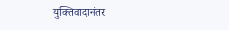युक्तिवादानंतर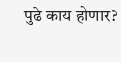पुढे काय होणार?